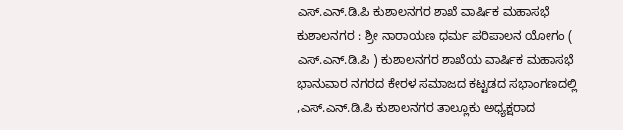ಎಸ್.ಎನ್.ಡಿ.ಪಿ ಕುಶಾಲನಗರ ಶಾಖೆ ವಾರ್ಷಿಕ ಮಹಾಸಭೆ
ಕುಶಾಲನಗರ : ಶ್ರೀ ನಾರಾಯಣ ಧರ್ಮ ಪರಿಪಾಲನ ಯೋಗಂ ( ಎಸ್.ಎನ್.ಡಿ.ಪಿ ) ಕುಶಾಲನಗರ ಶಾಖೆಯ ವಾರ್ಷಿಕ ಮಹಾಸಭೆ ಭಾನುವಾರ ನಗರದ ಕೇರಳ ಸಮಾಜದ ಕಟ್ಟಡದ ಸಭಾಂಗಣದಲ್ಲಿ ,ಎಸ್.ಎನ್.ಡಿ.ಪಿ ಕುಶಾಲನಗರ ತಾಲ್ಲೂಕು ಅಧ್ಯಕ್ಷರಾದ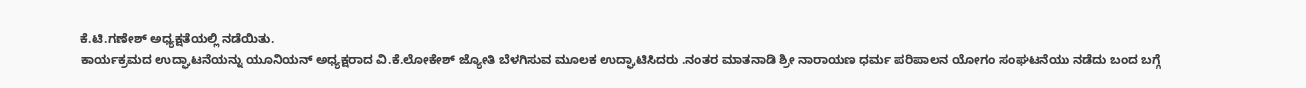ಕೆ.ಟಿ.ಗಣೇಶ್ ಅಧ್ಯಕ್ಷತೆಯಲ್ಲಿ ನಡೆಯಿತು.
ಕಾರ್ಯಕ್ರಮದ ಉದ್ಘಾಟನೆಯನ್ನು ಯೂನಿಯನ್ ಅಧ್ಯಕ್ಷರಾದ ವಿ.ಕೆ.ಲೋಕೇಶ್ ಜ್ಯೋತಿ ಬೆಳಗಿಸುವ ಮೂಲಕ ಉದ್ಘಾಟಿಸಿದರು .ನಂತರ ಮಾತನಾಡಿ ಶ್ರೀ ನಾರಾಯಣ ಧರ್ಮ ಪರಿಪಾಲನ ಯೋಗಂ ಸಂಘಟನೆಯು ನಡೆದು ಬಂದ ಬಗ್ಗೆ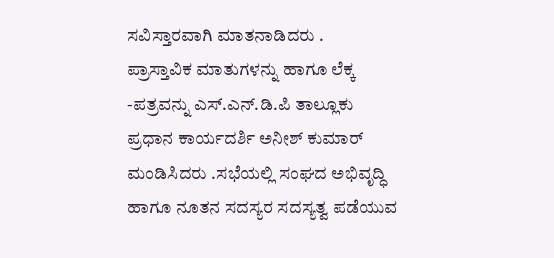ಸವಿಸ್ತಾರವಾಗಿ ಮಾತನಾಡಿದರು .
ಪ್ರಾಸ್ತಾವಿಕ ಮಾತುಗಳನ್ನು ಹಾಗೂ ಲೆಕ್ಕ -ಪತ್ರವನ್ನು ಎಸ್.ಎನ್.ಡಿ.ಪಿ ತಾಲ್ಲೂಕು ಪ್ರಧಾನ ಕಾರ್ಯದರ್ಶಿ ಅನೀಶ್ ಕುಮಾರ್ ಮಂಡಿಸಿದರು .ಸಭೆಯಲ್ಲಿ ಸಂಘದ ಅಭಿವೃದ್ಧಿ ಹಾಗೂ ನೂತನ ಸದಸ್ಯರ ಸದಸ್ಯತ್ವ ಪಡೆಯುವ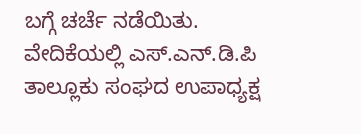ಬಗ್ಗೆ ಚರ್ಚೆ ನಡೆಯಿತು.
ವೇದಿಕೆಯಲ್ಲಿ ಎಸ್.ಎನ್.ಡಿ.ಪಿ ತಾಲ್ಲೂಕು ಸಂಘದ ಉಪಾಧ್ಯಕ್ಷ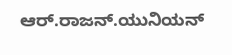ಆರ್.ರಾಜನ್.ಯುನಿಯನ್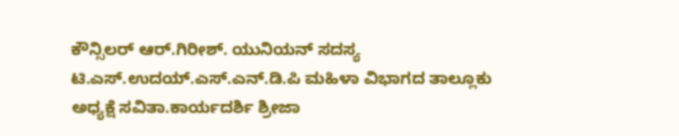ಕೌನ್ಸಿಲರ್ ಆರ್.ಗಿರೀಶ್. ಯುನಿಯನ್ ಸದಸ್ಯ ಟಿ.ಎಸ್.ಉದಯ್.ಎಸ್.ಎನ್.ಡಿ.ಪಿ ಮಹಿಳಾ ವಿಭಾಗದ ತಾಲ್ಲೂಕು ಅಧ್ಯಕ್ಷೆ ಸವಿತಾ.ಕಾರ್ಯದರ್ಶಿ ಶ್ರೀಜಾ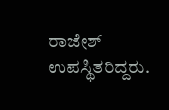ರಾಜೇಶ್ ಉಪಸ್ಥಿತರಿದ್ದರು.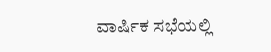ವಾರ್ಷಿಕ ಸಭೆಯಲ್ಲಿ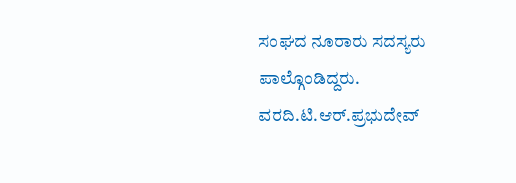ಸಂಘದ ನೂರಾರು ಸದಸ್ಯರು ಪಾಲ್ಗೊಂಡಿದ್ದರು.
ವರದಿ.ಟಿ.ಆರ್.ಪ್ರಭುದೇವ್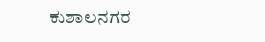ಕುಶಾಲನಗರ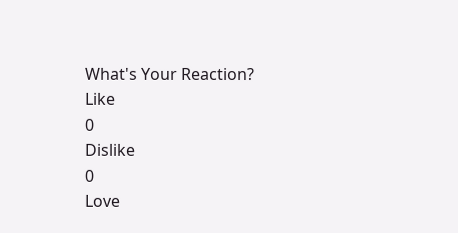What's Your Reaction?
Like
0
Dislike
0
Love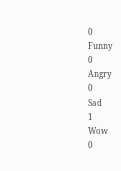0
Funny
0
Angry
0
Sad
1
Wow
0